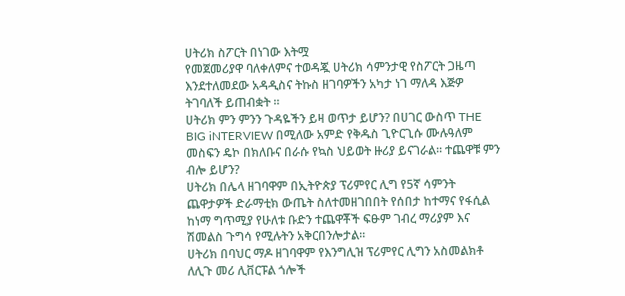ሀትሪክ ስፖርት በነገው እትሟ
የመጀመሪያዋ ባለቀለምና ተወዳጇ ሀትሪክ ሳምንታዊ የስፖርት ጋዜጣ እንደተለመደው አዳዲስና ትኩስ ዘገባዎችን አካታ ነገ ማለዳ እጅዎ ትገባለች ይጠብቋት ።
ሀትሪክ ምን ምንን ጉዳዬችን ይዛ ወጥታ ይሆን? በሀገር ውስጥ THE BIG iNTERVIEW በሚለው አምድ የቅዱስ ጊዮርጊሱ ሙሉዓለም መስፍን ዴኮ በክለቡና በራሱ የኳስ ህይወት ዙሪያ ይናገራል። ተጨዋቹ ምን ብሎ ይሆን?
ሀትሪክ በሌላ ዘገባዋም በኢትዮጵያ ፕሪምየር ሊግ የ5ኛ ሳምንት ጨዋታዎች ድራማቲክ ውጤት ስለተመዘገበበት የሰበታ ከተማና የፋሲል ከነማ ግጥሚያ የሁለቱ ቡድን ተጨዋቾች ፍፁም ገብረ ማሪያም እና ሽመልስ ጉግሳ የሚሉትን አቅርበንሎታል።
ሀትሪክ በባህር ማዶ ዘገባዋም የእንግሊዝ ፕሪምየር ሊግን አስመልክቶ ለሊጉ መሪ ሊቨርፑል ጎሎች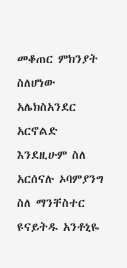መቆጠር ምክንያት ስለሆነው አሌክስአንደር አርኖልድ እንደዚሁም ስለ አርሰናሉ ኦባምያንግ ስለ ማንቸስተር ዩናይትዱ አንቶኒዬ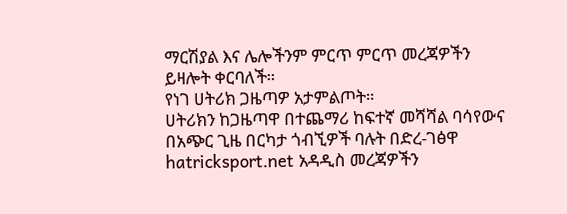ማርሽያል እና ሌሎችንም ምርጥ ምርጥ መረጃዎችን ይዛሎት ቀርባለች።
የነገ ሀትሪክ ጋዜጣዎ አታምልጦት።
ሀትሪክን ከጋዜጣዋ በተጨማሪ ከፍተኛ መሻሻል ባሳየውና በአጭር ጊዜ በርካታ ጎብኚዎች ባሉት በድረ-ገፅዋ hatricksport.net አዳዲስ መረጃዎችን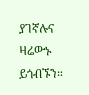ያገኛሉና ዛሬውኑ ይጎብኙን።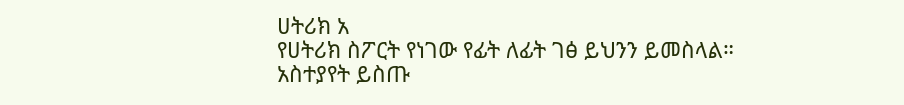ሀትሪክ አ
የሀትሪክ ስፖርት የነገው የፊት ለፊት ገፅ ይህንን ይመስላል።
አስተያየት ይስጡ